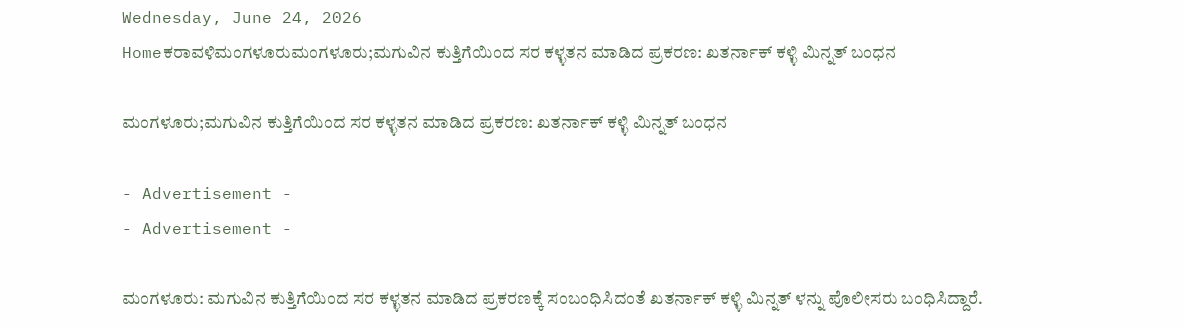Wednesday, June 24, 2026
Homeಕರಾವಳಿಮಂಗಳೂರುಮಂಗಳೂರು;ಮಗುವಿನ ಕುತ್ತಿಗೆಯಿಂದ ಸರ ಕಳ್ಳತನ ಮಾಡಿದ ಪ್ರಕರಣ: ಖತರ್ನಾಕ್ ಕಳ್ಳಿ ಮಿನ್ನತ್ ಬಂಧನ

ಮಂಗಳೂರು;ಮಗುವಿನ ಕುತ್ತಿಗೆಯಿಂದ ಸರ ಕಳ್ಳತನ ಮಾಡಿದ ಪ್ರಕರಣ: ಖತರ್ನಾಕ್ ಕಳ್ಳಿ ಮಿನ್ನತ್ ಬಂಧನ

- Advertisement -
- Advertisement -

ಮಂಗಳೂರು: ಮಗುವಿನ ಕುತ್ತಿಗೆಯಿಂದ ಸರ ಕಳ್ಳತನ ಮಾಡಿದ ಪ್ರಕರಣಕ್ಕೆ ಸಂಬಂಧಿಸಿದಂತೆ ಖತರ್ನಾಕ್ ಕಳ್ಳಿ ಮಿನ್ನತ್ ಳನ್ನು ಪೊಲೀಸರು ಬಂಧಿಸಿದ್ದಾರೆ.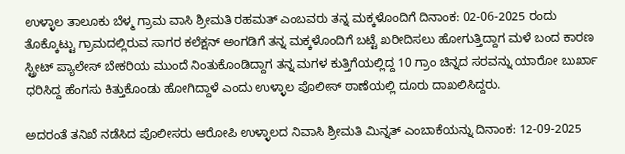ಉಳ್ಳಾಲ ತಾಲೂಕು ಬೆಳ್ಮ ಗ್ರಾಮ ವಾಸಿ ಶ್ರೀಮತಿ ರಹಮತ್ ಎಂಬವರು ತನ್ನ ಮಕ್ಕಳೊಂದಿಗೆ ದಿನಾಂಕ: 02-06-2025 ರಂದು ತೊಕ್ಕೊಟ್ಟು ಗ್ರಾಮದಲ್ಲಿರುವ ಸಾಗರ ಕಲೆಕ್ಷನ್ ಅಂಗಡಿಗೆ ತನ್ನ ಮಕ್ಕಳೊಂದಿಗೆ ಬಟ್ಟೆ ಖರೀದಿಸಲು ಹೋಗುತ್ತಿದ್ದಾಗ ಮಳೆ ಬಂದ ಕಾರಣ ಸ್ಟ್ರೀಟ್ ಪ್ಯಾಲೇಸ್ ಬೇಕರಿಯ ಮುಂದೆ ನಿಂತುಕೊಂಡಿದ್ದಾಗ ತನ್ನ ಮಗಳ ಕುತ್ತಿಗೆಯಲ್ಲಿದ್ದ 10 ಗ್ರಾಂ ಚಿನ್ನದ ಸರವನ್ನು ಯಾರೋ ಬುರ್ಖಾ ಧರಿಸಿದ್ದ ಹೆಂಗಸು ಕಿತ್ತುಕೊಂಡು ಹೋಗಿದ್ದಾಳೆ ಎಂದು ಉಳ್ಳಾಲ ಪೊಲೀಸ್ ಠಾಣೆಯಲ್ಲಿ ದೂರು ದಾಖಲಿಸಿದ್ದರು.

ಅದರಂತೆ ತನಿಖೆ ನಡೆಸಿದ ಪೊಲೀಸರು ಆರೋಪಿ ಉಳ್ಳಾಲದ ನಿವಾಸಿ ಶ್ರೀಮತಿ ಮಿನ್ನತ್ ಎಂಬಾಕೆಯನ್ನು ದಿನಾಂಕ: 12-09-2025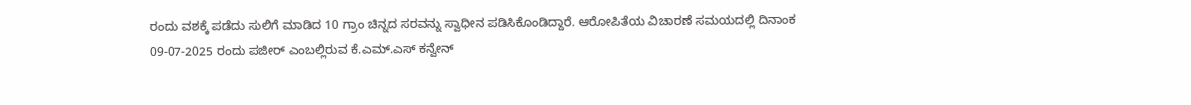ರಂದು ವಶಕ್ಕೆ ಪಡೆದು ಸುಲಿಗೆ ಮಾಡಿದ 10 ಗ್ರಾಂ ಚಿನ್ನದ ಸರವನ್ನು ಸ್ವಾಧೀನ ಪಡಿಸಿಕೊಂಡಿದ್ದಾರೆ. ಆರೋಪಿತೆಯ ವಿಚಾರಣೆ ಸಮಯದಲ್ಲಿ ದಿನಾಂಕ 09-07-2025 ರಂದು ಪಜೀರ್ ಎಂಬಲ್ಲಿರುವ ಕೆ.ಎಮ್.ಎಸ್ ಕನ್ವೇನ್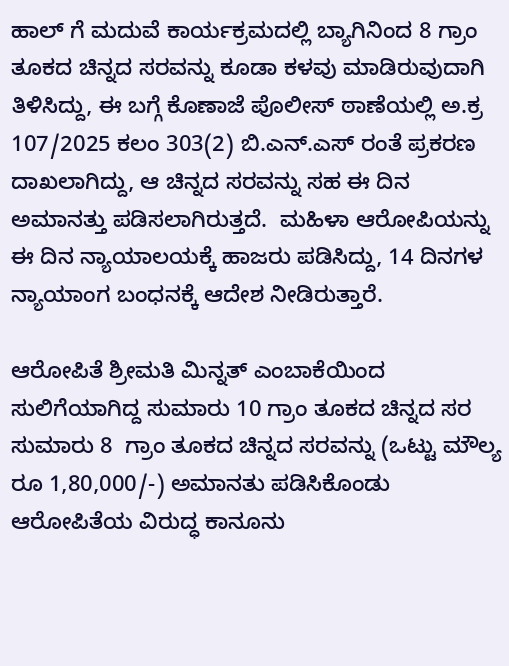ಹಾಲ್ ಗೆ ಮದುವೆ ಕಾರ್ಯಕ್ರಮದಲ್ಲಿ ಬ್ಯಾಗಿನಿಂದ 8 ಗ್ರಾಂ ತೂಕದ ಚಿನ್ನದ ಸರವನ್ನು ಕೂಡಾ ಕಳವು ಮಾಡಿರುವುದಾಗಿ ತಿಳಿಸಿದ್ದು, ಈ ಬಗ್ಗೆ ಕೊಣಾಜೆ ಪೊಲೀಸ್ ಠಾಣೆಯಲ್ಲಿ ಅ.ಕ್ರ 107/2025 ಕಲಂ 303(2) ಬಿ.ಎನ್.ಎಸ್ ರಂತೆ ಪ್ರಕರಣ ದಾಖಲಾಗಿದ್ದು, ಆ ಚಿನ್ನದ ಸರವನ್ನು ಸಹ ಈ ದಿನ ಅಮಾನತ್ತು ಪಡಿಸಲಾಗಿರುತ್ತದೆ.  ಮಹಿಳಾ ಆರೋಪಿಯನ್ನು ಈ ದಿನ ನ್ಯಾಯಾಲಯಕ್ಕೆ ಹಾಜರು ಪಡಿಸಿದ್ದು, 14 ದಿನಗಳ ನ್ಯಾಯಾಂಗ ಬಂಧನಕ್ಕೆ ಆದೇಶ ನೀಡಿರುತ್ತಾರೆ.

ಆರೋಪಿತೆ ಶ್ರೀಮತಿ ಮಿನ್ನತ್ ಎಂಬಾಕೆಯಿಂದ ಸುಲಿಗೆಯಾಗಿದ್ದ ಸುಮಾರು 10 ಗ್ರಾಂ ತೂಕದ ಚಿನ್ನದ ಸರ  ಸುಮಾರು 8  ಗ್ರಾಂ ತೂಕದ ಚಿನ್ನದ ಸರವನ್ನು (ಒಟ್ಟು ಮೌಲ್ಯ ರೂ 1,80,000/-) ಅಮಾನತು ಪಡಿಸಿಕೊಂಡು ಆರೋಪಿತೆಯ ವಿರುದ್ಧ ಕಾನೂನು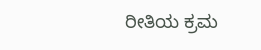ರೀತಿಯ ಕ್ರಮ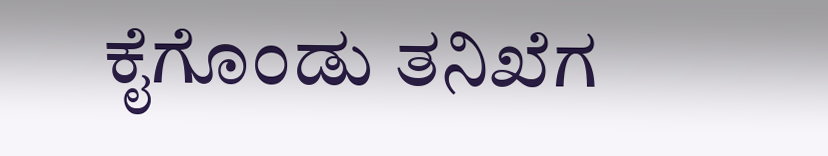ಕೈಗೊಂಡು ತನಿಖೆಗ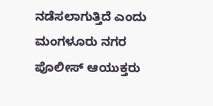ನಡೆಸಲಾಗುತ್ತಿದೆ ಎಂದು ಮಂಗಳೂರು ನಗರ ಪೊಲೀಸ್ ಆಯುಕ್ತರು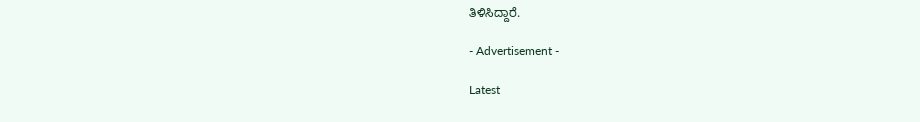ತಿಳಿಸಿದ್ದಾರೆ.

- Advertisement -

Latest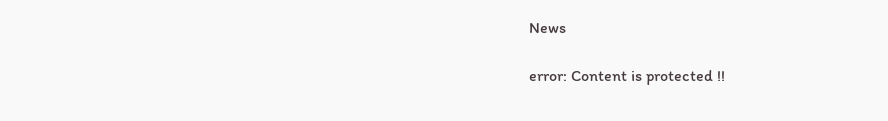News

error: Content is protected !!